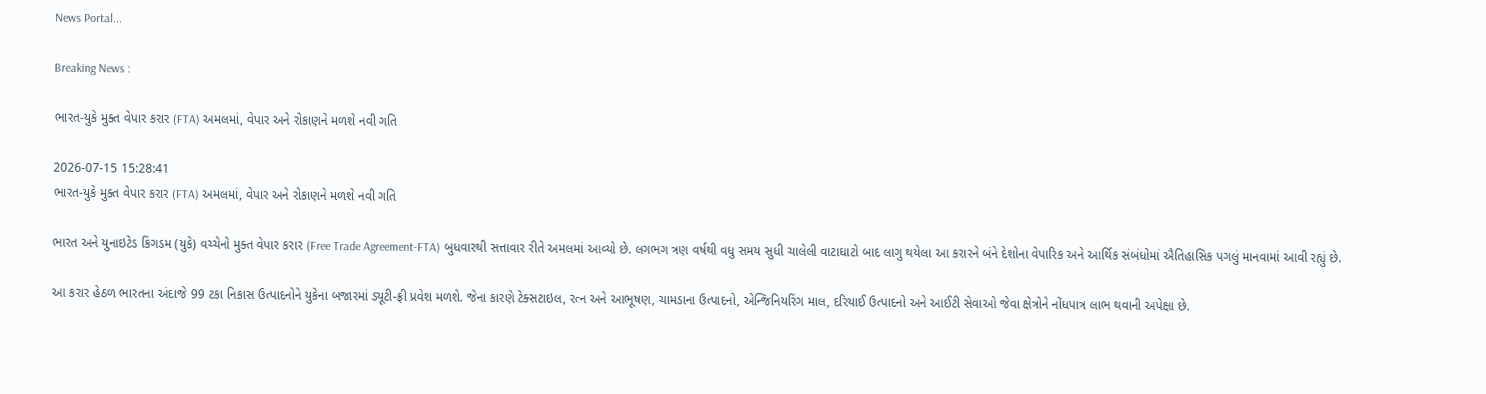News Portal...

Breaking News :

ભારત-યુકે મુક્ત વેપાર કરાર (FTA) અમલમાં, વેપાર અને રોકાણને મળશે નવી ગતિ

2026-07-15 15:28:41
ભારત-યુકે મુક્ત વેપાર કરાર (FTA) અમલમાં, વેપાર અને રોકાણને મળશે નવી ગતિ

ભારત અને યુનાઇટેડ કિંગડમ (યુકે) વચ્ચેનો મુક્ત વેપાર કરાર (Free Trade Agreement-FTA) બુધવારથી સત્તાવાર રીતે અમલમાં આવ્યો છે. લગભગ ત્રણ વર્ષથી વધુ સમય સુધી ચાલેલી વાટાઘાટો બાદ લાગુ થયેલા આ કરારને બંને દેશોના વેપારિક અને આર્થિક સંબંધોમાં ઐતિહાસિક પગલું માનવામાં આવી રહ્યું છે.

આ કરાર હેઠળ ભારતના અંદાજે 99 ટકા નિકાસ ઉત્પાદનોને યુકેના બજારમાં ડ્યૂટી-ફ્રી પ્રવેશ મળશે. જેના કારણે ટેક્સટાઇલ, રત્ન અને આભૂષણ, ચામડાના ઉત્પાદનો, એન્જિનિયરિંગ માલ, દરિયાઈ ઉત્પાદનો અને આઈટી સેવાઓ જેવા ક્ષેત્રોને નોંધપાત્ર લાભ થવાની અપેક્ષા છે.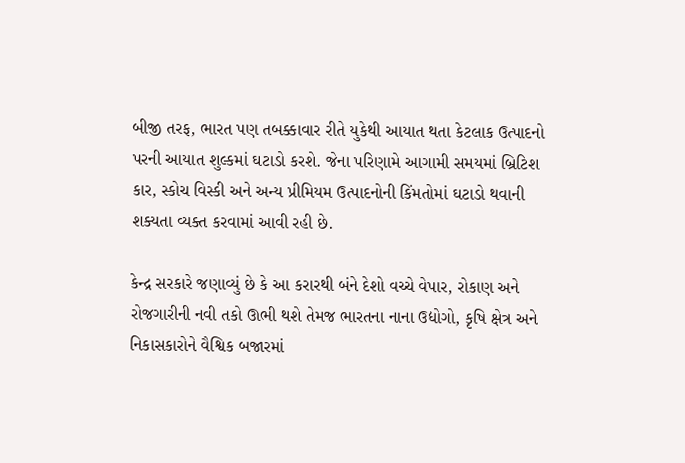બીજી તરફ, ભારત પણ તબક્કાવાર રીતે યુકેથી આયાત થતા કેટલાક ઉત્પાદનો પરની આયાત શુલ્કમાં ઘટાડો કરશે. જેના પરિણામે આગામી સમયમાં બ્રિટિશ કાર, સ્કોચ વિસ્કી અને અન્ય પ્રીમિયમ ઉત્પાદનોની કિંમતોમાં ઘટાડો થવાની શક્યતા વ્યક્ત કરવામાં આવી રહી છે.

કેન્દ્ર સરકારે જણાવ્યું છે કે આ કરારથી બંને દેશો વચ્ચે વેપાર, રોકાણ અને રોજગારીની નવી તકો ઊભી થશે તેમજ ભારતના નાના ઉદ્યોગો, કૃષિ ક્ષેત્ર અને નિકાસકારોને વૈશ્વિક બજારમાં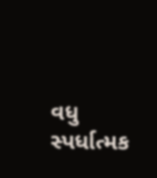વધુ સ્પર્ધાત્મક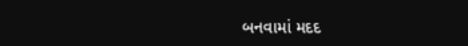બનવામાં મદદ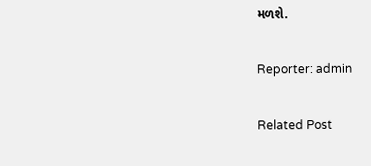મળશે.

Reporter: admin

Related Post